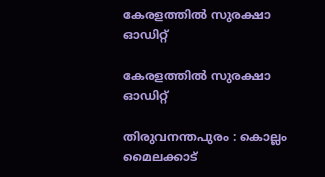കേരളത്തിൽ സുരക്ഷാ ഓഡിറ്റ്

കേരളത്തിൽ സുരക്ഷാ ഓഡിറ്റ്

തിരുവനന്തപുരം : കൊല്ലം മൈലക്കാട്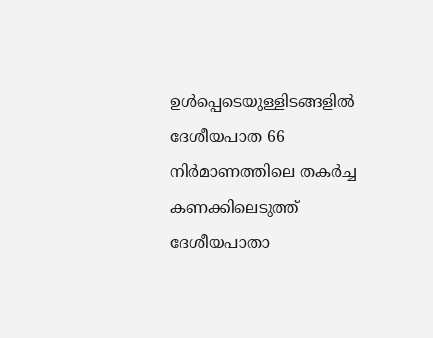ഉള്‍പ്പെടെയുള്ളിടങ്ങളില്‍ ദേശീയപാത 66 നിര്‍മാണത്തിലെ തകര്‍ച്ച കണക്കിലെടുത്ത് ദേശീയപാതാ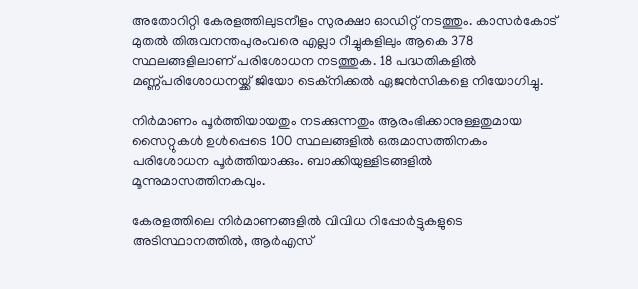അതോറിറ്റി കേരളത്തിലുടനീളം സുരക്ഷാ ഓഡിറ്റ് നടത്തും. കാസർകോട് മുതൽ തിരുവനന്തപുരംവരെ എല്ലാ റീച്ചുകളിലും ആകെ 378 സ്ഥലങ്ങളിലാണ് പരിശോധന നടത്തുക. 18 പദ്ധതികളില്‍ മണ്ണ്പരിശോധനയ്ക്ക് ജിയോ ടെക്‌നിക്കല്‍ ഏജന്‍സികളെ നിയോഗിച്ചു.

നിര്‍മാണം പൂര്‍ത്തിയായതും നടക്കുന്നതും ആരംഭിക്കാനുള്ളതുമായ സൈറ്റുകള്‍ ഉള്‍പ്പെടെ 100 സ്ഥലങ്ങളില്‍ ഒരുമാസത്തിനകം പരിശോധന പൂര്‍ത്തിയാക്കും. ബാക്കിയുള്ളിടങ്ങളില്‍ മൂന്നുമാസത്തിനകവും.

കേരളത്തിലെ നിര്‍മാണങ്ങളില്‍ വിവിധ റിപ്പോര്‍ട്ടുകളുടെ അടിസ്ഥാനത്തില്‍, ആര്‍എസ്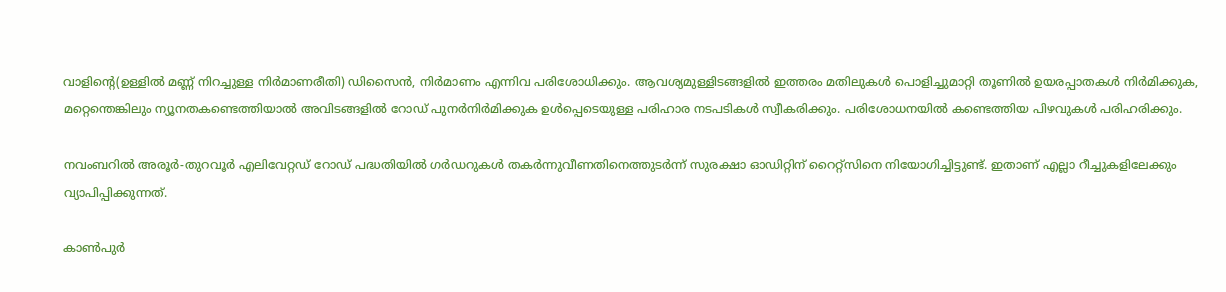വാളിന്റെ(ഉള്ളിൽ മണ്ണ് നിറച്ചുള്ള നിർമാണരീതി) ഡിസൈന്‍, നിര്‍മാണം എന്നിവ പരിശോധിക്കും. ആവശ്യമുള്ളിടങ്ങളില്‍ ഇത്തരം മതിലുകള്‍ പൊളിച്ചുമാറ്റി തൂണിൽ ഉയരപ്പാതകൾ നിർമിക്കുക, മറ്റെന്തെങ്കിലും ന്യൂനതകണ്ടെത്തിയാൽ അവിടങ്ങളിൽ റോഡ് പുനര്‍നിര്‍മിക്കുക ഉള്‍പ്പെടെയുള്ള പരിഹാര നടപടികള്‍ സ്വീകരിക്കും. പരിശോധനയില്‍ കണ്ടെത്തിയ പിഴവുകള്‍ പരിഹരിക്കും.

നവംബറില്‍ അരൂര്‍-തുറവൂര്‍ എലിവേറ്റഡ് റോഡ് പദ്ധതിയില്‍ ഗര്‍ഡറുകള്‍ തകര്‍ന്നുവീണതിനെത്തുടര്‍ന്ന് സുരക്ഷാ ഓഡിറ്റിന് റൈറ്റ്‌സിനെ നിയോഗിച്ചിട്ടുണ്ട്. ഇതാണ് എല്ലാ റീച്ചുകളിലേക്കും വ്യാപിപ്പിക്കുന്നത്.

കാണ്‍പുര്‍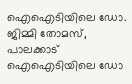ഐഐടിയിലെ ഡോ. ജിമ്മി തോമസ്, പാലക്കാട് ഐഐടിയിലെ ഡോ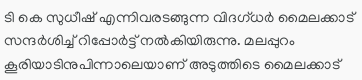ടി കെ സുധീഷ് എന്നിവരടങ്ങുന്ന വിദഗ്‌ധർ മൈലക്കാട് സന്ദര്‍ശിച്ച് റിപ്പോര്‍ട്ട് നല്‍കിയിരുന്നു. മലപ്പുറം കൂരിയാടിനുപിന്നാലെയാണ് അടുത്തിടെ മൈലക്കാട്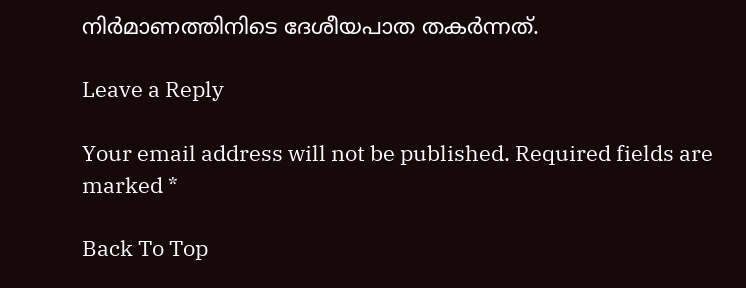നിര്‍മാണത്തിനിടെ ദേശീയപാത തകര്‍ന്നത്.

Leave a Reply

Your email address will not be published. Required fields are marked *

Back To Top